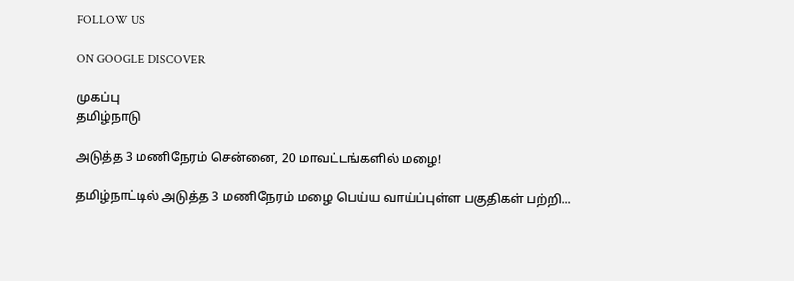FOLLOW US

ON GOOGLE DISCOVER

முகப்பு
தமிழ்நாடு

அடுத்த 3 மணிநேரம் சென்னை, 20 மாவட்டங்களில் மழை!

தமிழ்நாட்டில் அடுத்த 3 மணிநேரம் மழை பெய்ய வாய்ப்புள்ள பகுதிகள் பற்றி...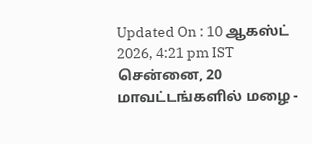Updated On : 10 ஆகஸ்ட் 2026, 4:21 pm IST
சென்னை, 20 மாவட்டங்களில் மழை -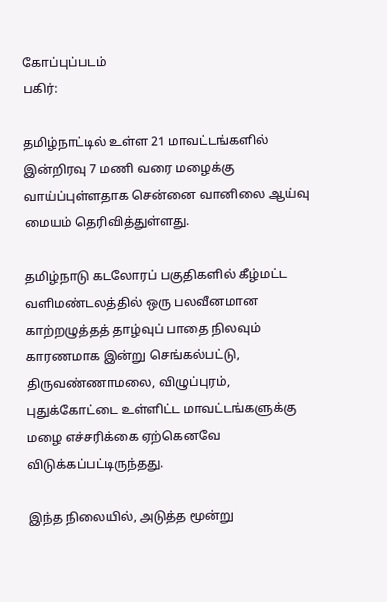கோப்புப்படம்
பகிர்:

தமிழ்நாட்டில் உள்ள 21 மாவட்டங்களில் இன்றிரவு 7 மணி வரை மழைக்கு வாய்ப்புள்ளதாக சென்னை வானிலை ஆய்வு மையம் தெரிவித்துள்ளது.

தமிழ்நாடு கடலோரப் பகுதிகளில் கீழ்மட்ட வளிமண்டலத்தில் ஒரு பலவீனமான காற்றழுத்தத் தாழ்வுப் பாதை நிலவும் காரணமாக இன்று செங்கல்பட்டு, திருவண்ணாமலை, விழுப்புரம், புதுக்கோட்டை உள்ளிட்ட மாவட்டங்களுக்கு மழை எச்சரிக்கை ஏற்கெனவே விடுக்கப்பட்டிருந்தது.

இந்த நிலையில், அடுத்த மூன்று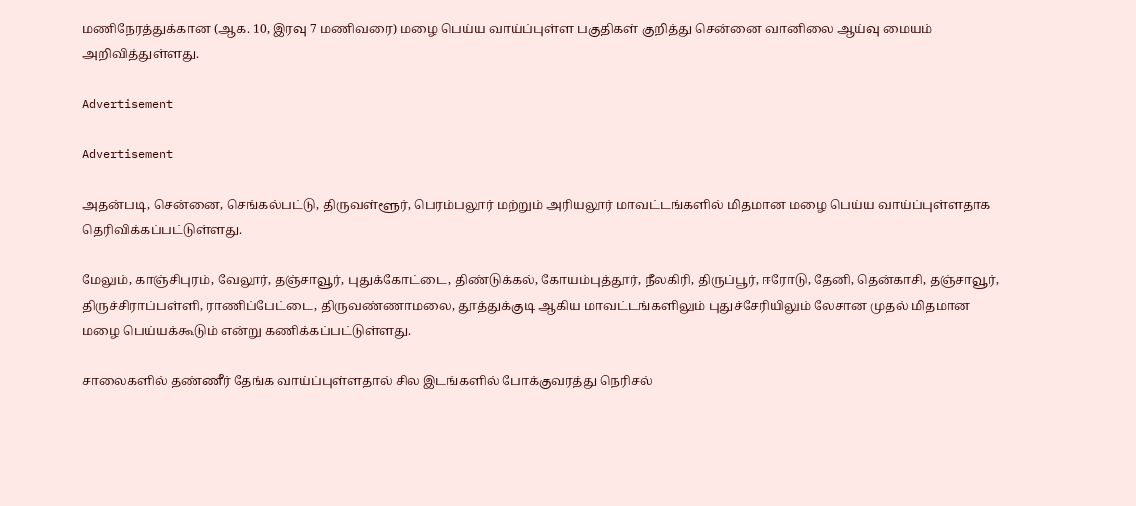மணிநேரத்துக்கான (ஆக. 10, இரவு 7 மணிவரை) மழை பெய்ய வாய்ப்புள்ள பகுதிகள் குறித்து சென்னை வானிலை ஆய்வு மையம் அறிவித்துள்ளது.

Advertisement

Advertisement

அதன்படி, சென்னை, செங்கல்பட்டு, திருவள்ளூர், பெரம்பலூர் மற்றும் அரியலூர் மாவட்டங்களில் மிதமான மழை பெய்ய வாய்ப்புள்ளதாக தெரிவிக்கப்பட்டுள்ளது.

மேலும், காஞ்சிபுரம், வேலூர், தஞ்சாவூர், புதுக்கோட்டை, திண்டுக்கல், கோயம்புத்தூர், நீலகிரி, திருப்பூர், ஈரோடு, தேனி, தென்காசி, தஞ்சாவூர், திருச்சிராப்பள்ளி, ராணிப்பேட்டை, திருவண்ணாமலை, தூத்துக்குடி ஆகிய மாவட்டங்களிலும் புதுச்சேரியிலும் லேசான முதல் மிதமான மழை பெய்யக்கூடும் என்று கணிக்கப்பட்டுள்ளது.

சாலைகளில் தண்ணீர் தேங்க வாய்ப்புள்ளதால் சில இடங்களில் போக்குவரத்து நெரிசல்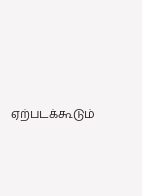ஏற்படக்கூடும்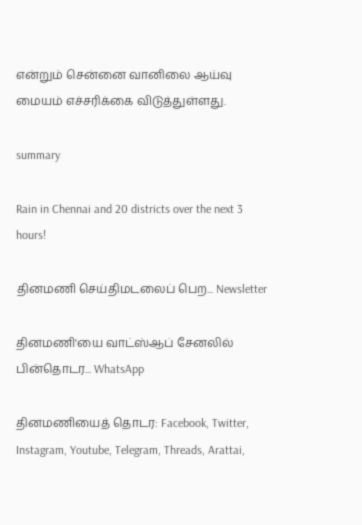என்றும் சென்னை வானிலை ஆய்வு மையம் எச்சரிக்கை விடுத்துள்ளது.

summary

Rain in Chennai and 20 districts over the next 3 hours!

தினமணி செய்திமடலைப் பெற... Newsletter

தினமணி'யை வாட்ஸ்ஆப் சேனலில் பின்தொடர... WhatsApp

தினமணியைத் தொடர: Facebook, Twitter, Instagram, Youtube, Telegram, Threads, Arattai,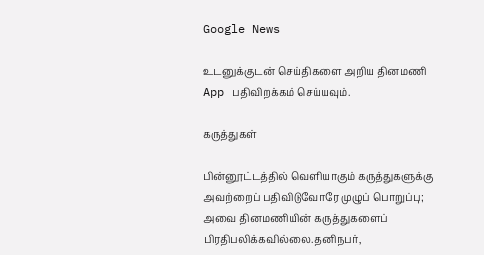Google News

உடனுக்குடன் செய்திகளை அறிய தினமணி App பதிவிறக்கம் செய்யவும்.

கருத்துகள்

பின்னூட்டத்தில் வெளியாகும் கருத்துகளுக்கு அவற்றைப் பதிவிடுவோரே முழுப் பொறுப்பு; அவை தினமணியின் கருத்துகளைப் பிரதிபலிக்கவில்லை.தனிநபர்,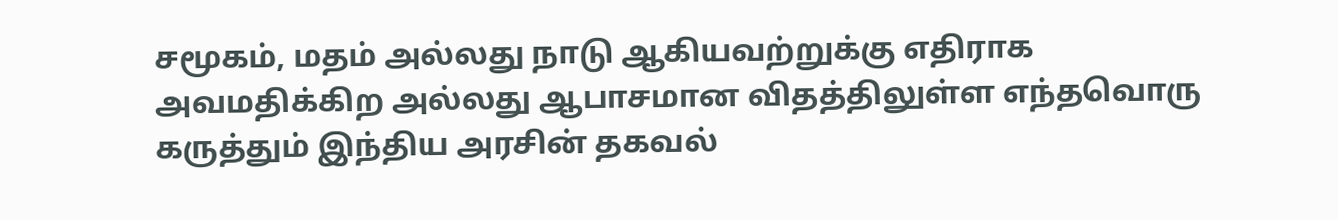சமூகம், மதம் அல்லது நாடு ஆகியவற்றுக்கு எதிராக அவமதிக்கிற அல்லது ஆபாசமான விதத்திலுள்ள எந்தவொரு கருத்தும் இந்திய அரசின் தகவல்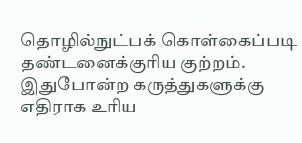தொழில்நுட்பக் கொள்கைப்படி தண்டனைக்குரிய குற்றம். இதுபோன்ற கருத்துகளுக்கு எதிராக உரிய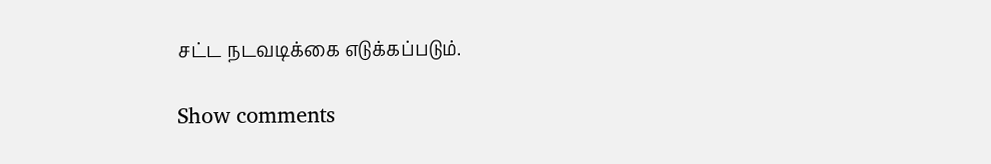சட்ட நடவடிக்கை எடுக்கப்படும்.

Show comments